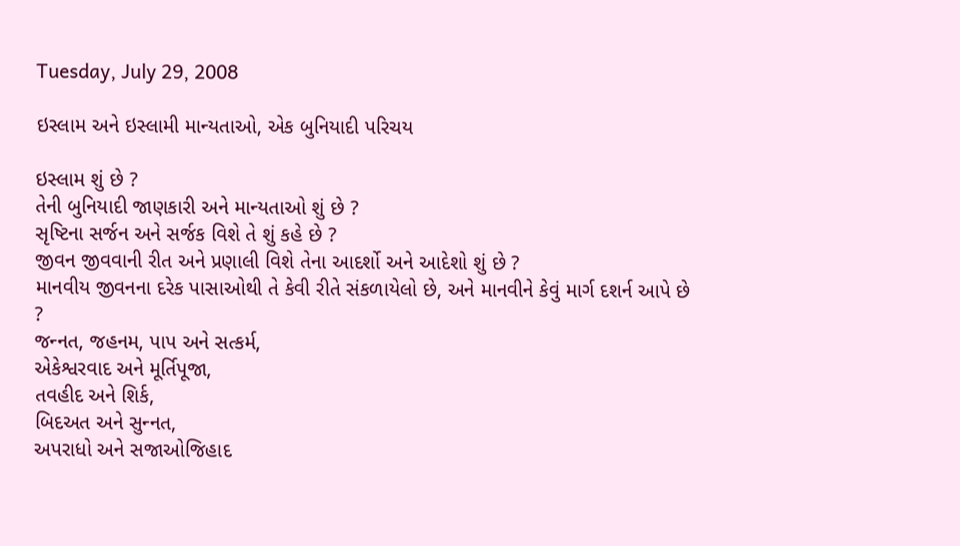Tuesday, July 29, 2008

ઇસ્‍લામ અને ઇસ્‍લામી માન્‍યતાઓ, એક બુનિયાદી પરિચય

ઇસ્‍લામ શું છે ?
તેની બુનિયાદી જાણકારી અને માન્‍યતાઓ શું છે ?
સૃષ્ટિના સર્જન અને સર્જક વિશે તે શું કહે છે ?
જીવન જીવવાની રીત અને પ્રણાલી વિશે તેના આદર્શો અને આદેશો શું છે ?
માનવીય જીવનના દરેક પાસાઓથી તે કેવી રીતે સંકળાયેલો છે, અને માનવીને કેવું માર્ગ દશર્ન આપે છે ?
જન્‍નત, જહનમ, પાપ અને સત્‍કર્મ,
એકેશ્વરવાદ અને મૂર્તિપૂજા,
તવહીદ અને શિર્ક,
બિદઅત અને સુન્‍નત,
અપરાધો અને સજાઓજિહાદ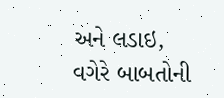અને લડાઇ,
વગેરે બાબતોની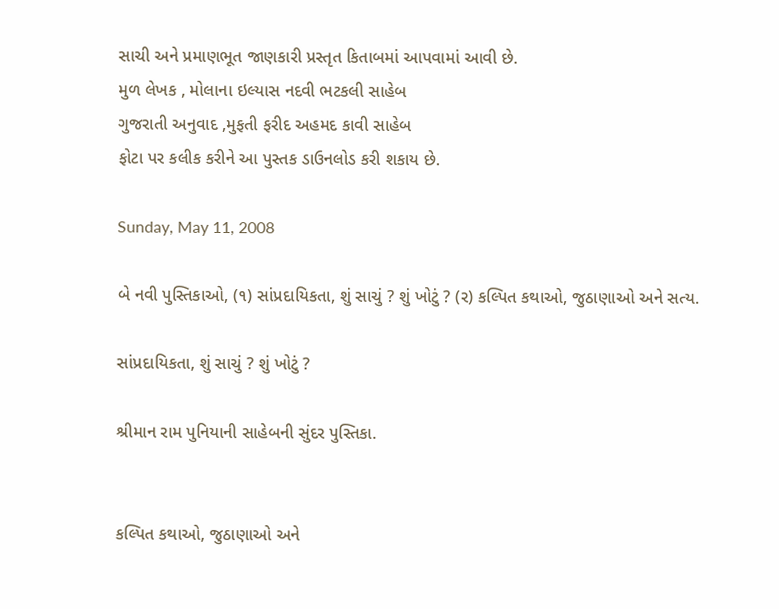સાચી અને પ્રમાણભૂત જાણકારી પ્રસ્‍તૃત કિતાબમાં આપવામાં આવી છે.
મુળ લેખક , મોલાના ઇલ્‍યાસ નદવી ભટકલી સાહેબ
ગુજરાતી અનુવાદ ,મુફતી ફરીદ અહમદ કાવી સાહેબ
ફોટા પર કલીક કરીને આ પુસ્‍તક ડાઉનલોડ કરી શકાય છે.

Sunday, May 11, 2008

બે નવી પુસ્તિકાઓ, (૧) સાંપ્રદાયિકતા, શું સાચું ? શું ખોટું ? (ર) ક‍લ્‍પિત કથાઓ, જુઠાણાઓ અને સત્‍ય.

સાંપ્રદાયિકતા, શું સાચું ? શું ખોટું ?

શ્રીમાન રામ પુનિયાની સાહેબની સુંદર પુસ્તિકા.


ક‍લ્‍પિત કથાઓ, જુઠાણાઓ અને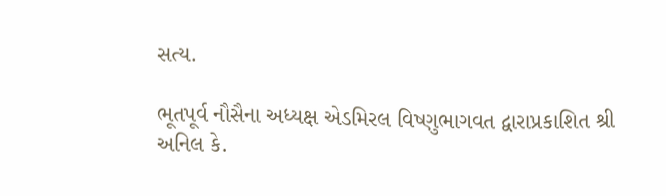સત્‍ય.

ભૂતપૂર્વ નૌસૈના અધ્‍યક્ષ એડમિરલ વિષ્‍ણુભાગવત દ્વારાપ્રકાશિત શ્રી અનિલ કે.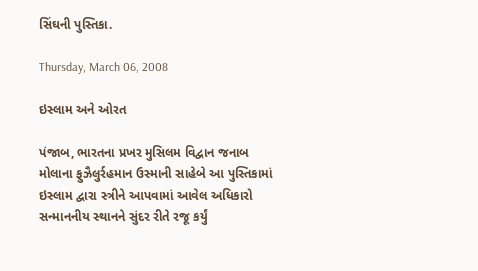સિંઘની પુસ્‍તિકા.

Thursday, March 06, 2008

ઇસ્‍લામ અને ઓરત

પંજાબ, ભારતના પ્રખર મુસિલમ વિદ્વાન જનાબ મોલાના ફુઝૈલુર્રહમાન ઉસ્‍માની સાહેબે આ પુસ્તિકામાં ઇસ્‍લામ દ્વારા સ્‍ત્રીને આપવામાં આવેલ અધિકારો સન્‍માનનીય સ્‍થાનને સુંદર રીતે રજૂ કર્યું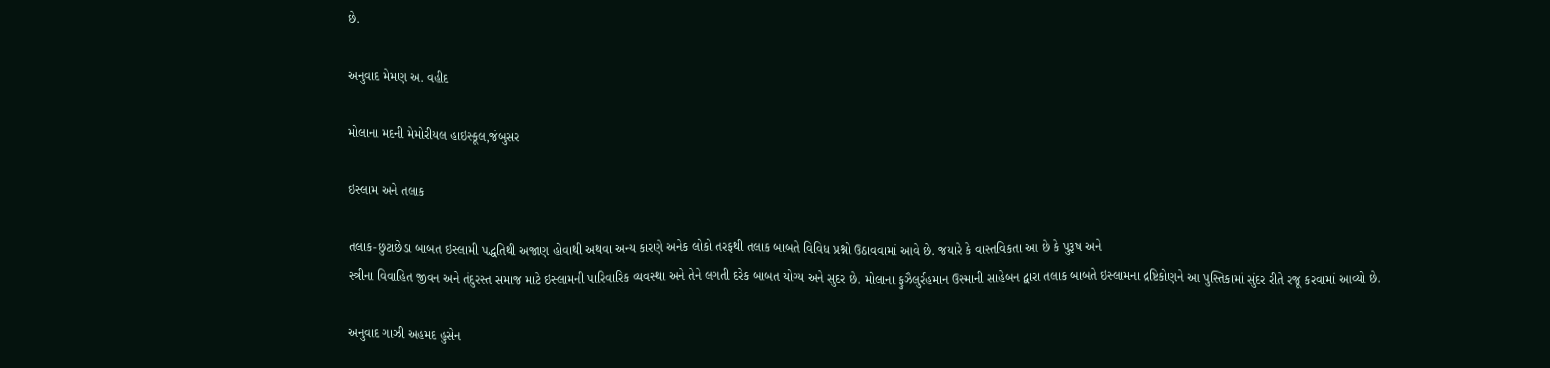છે.

અનુવાદ મેમણ અ. વહીદ

મોલાના મદની મેમોરીયલ હાઇસ્‍કૂલ,જંબુસર

ઇસ્‍લામ અને તલાક

તલાક-છુટાછેડા બાબત ઇસ્‍લામી પદ્ધતિથી અજાણ હોવાથી અથવા અન્‍ય કારણે અનેક લોકો તરફથી તલાક બાબતે વિવિધ પ્રશ્નો ઉઠાવવામાં આવે છે. જયારે કે વાસ્‍તવિકતા આ છે કે પુરૂષ અને
સ્‍ત્રીના વિવાહિત જીવન અને તંદુરસ્‍ત સમાજ માટે ઇસ્‍લામની પારિવારિક વ્‍યવસ્‍થા અને તેને લગતી દરેક બાબત યોગ્‍ય અને સુદર છે. મોલાના ફુઝૈલુર્રહમાન ઉસ્‍માની સાહેબન દ્વારા તલાક બાબતે ઇસ્‍લામના દ્રષ્ટિકોણને આ પુસ્તિકામાં સુંદર રીતે રજૂ કરવામાં આવ્‍યો છે.

અનુવાદ ગાઝી અહમદ હુસેન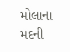મોલાના મદની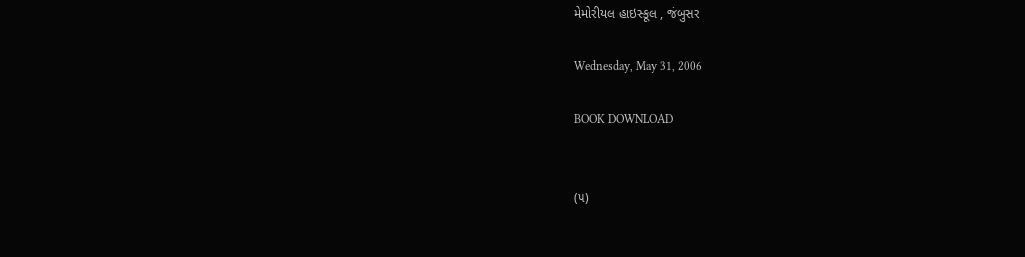મેમોરીયલ હાઇસ્‍કૂલ , જંબુસર

Wednesday, May 31, 2006

BOOK DOWNLOAD


(૫)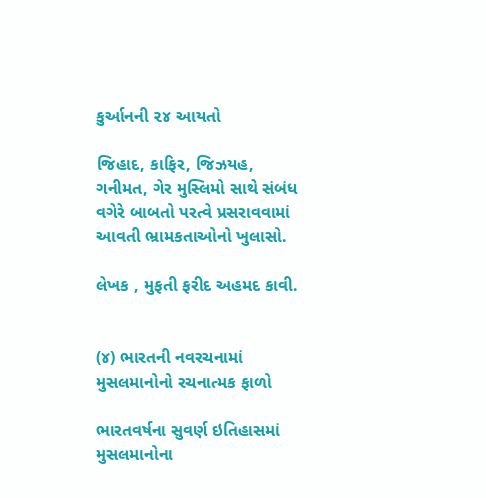કુર્આનની ૨૪ આયતો

જિહાદ, કાફિર, જિઝયહ, ગનીમત, ગેર મુસ્લિમો સાથે સંબંધ વગેરે બાબતો પરત્‍વે પ્રસરાવવામાં આવતી ભ્રામકતાઓનો ખુલાસો.

લેખક , મુફતી ફરીદ અહમદ કાવી.


(૪) ભારતની નવરચનામાં મુસલમાનોનો રચનાત્‍મક ફાળો

ભારતવર્ષના સુવર્ણ ઇતિહાસમાં મુસલમાનોના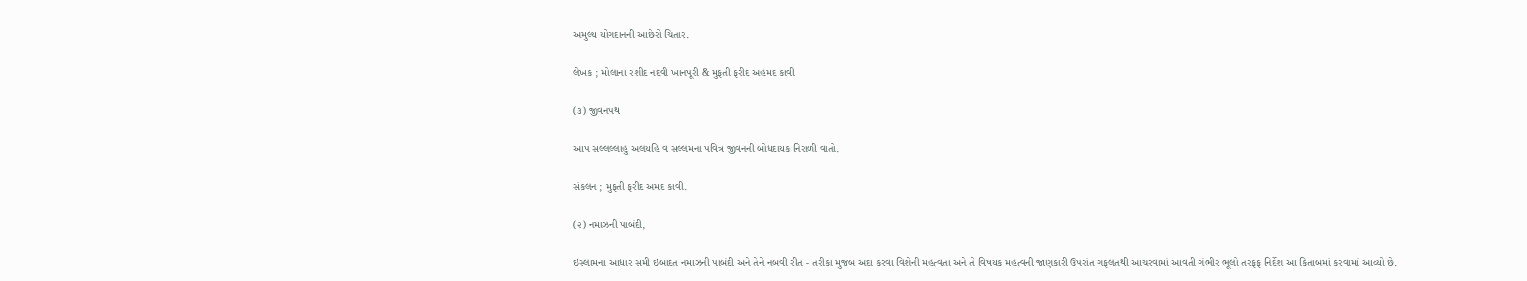અમુલ્‍ય યોગદાનની આછેરો ચિતાર.

લેખક ; મોલાના રશીદ નદવી ખાનપૂરી & મુફતી ફરીદ અહમદ કાવી

(૩) જીવનપથ

આપ સલ્‍લલ્‍લાહુ અલયહિ વ સલ્‍લમના પવિત્ર જીવનની બોધદાયક નિરાળી વાતો.

સંકલન ; મુફતી ફરીદ અમદ કાવી.

(૨) નમાઝની પાબંદી,

ઇસ્‍લામના આધાર સમી ઇબાદત નમાઝની પાબંદી અને તેને નબવી રીત - તરીકા મુજબ અદા કરવા વિશેની મહત્‍વતા અને તે વિષયક મહત્‍વની જાણકારી ઉપરાંત ગફલતથી આચરવામાં આવતી ગંભીર ભૂલો તરફફ નિર્દેશ આ કિતાબમાં કરવામાં આવ્‍યો છે.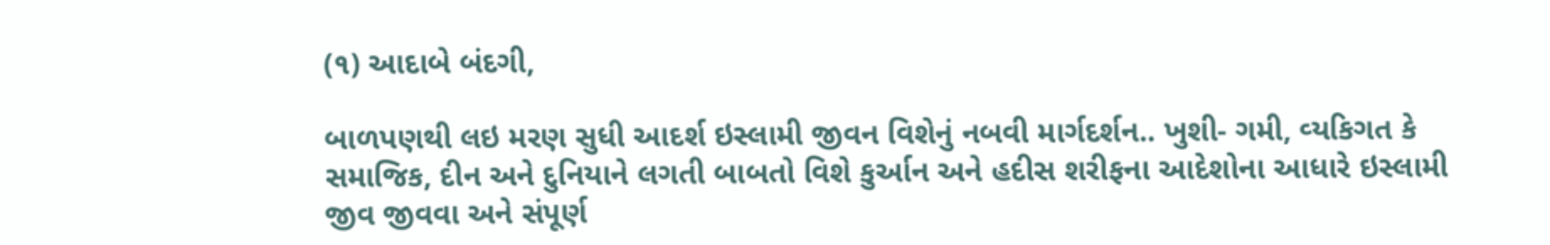(૧) આદાબે બંદગી,

બાળપણથી લઇ મરણ સુધી આદર્શ ઇસ્‍લામી જીવન વિશેનું નબવી માર્ગદર્શન.. ખુશી- ગમી, વ્‍યકિગત કે સમાજિક, દીન અને દુનિયાને લગતી બાબતો વિશે કુર્આન અને હદીસ શરીફના આદેશોના આધારે ઇસ્‍લામી જીવ જીવવા અને સંપૂર્ણ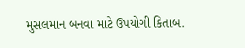મુસલમાન બનવા માટે ઉપયોગી કિતાબ.